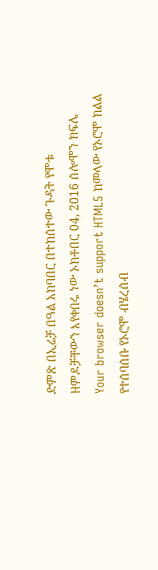ድምጽ በኢሬቻ በዓል አከባበር በተከሰተው ጉዳት የሞቱ ዘምዶቻቸውን እየቀበሩ ነው ኦክቶበር 04, 2016 ሰሎሞን ክፍሌ Your browser doesn’t support HTML5 ከመላው የኦሮሞ ክልል የተሰባሰቡ የኦሮሞ ብሄረሰብ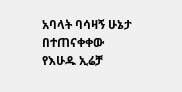አባላት ባሳዛኝ ሁኔታ በተጠናቀቀው የእሁዱ ኢሬቻ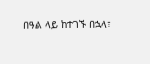በዓል ላይ ከተገኙ በኋላ፣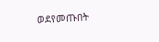ወደየመጡበት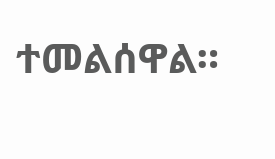ተመልሰዋል።